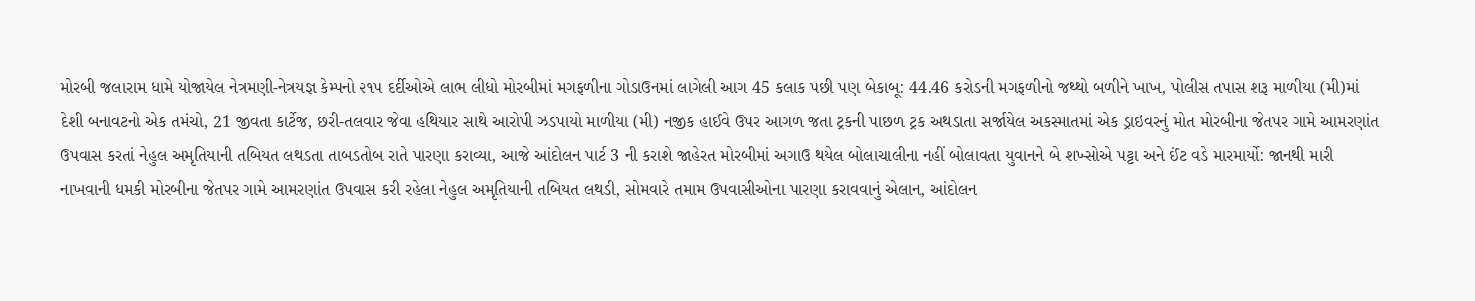મોરબી જલારામ ધામે યોજાયેલ નેત્રમણી-નેત્રયજ્ઞ કેમ્પનો ૨૧૫ દર્દીઓએ લાભ લીધો મોરબીમાં મગફળીના ગોડાઉનમાં લાગેલી આગ 45 કલાક પછી પણ બેકાબૂ: 44.46 કરોડની મગફળીનો જથ્થો બળીને ખાખ, પોલીસ તપાસ શરૂ માળીયા (મી)માં દેશી બનાવટનો એક તમંચો, 21 જીવતા કાર્ટેજ, છરી-તલવાર જેવા હથિયાર સાથે આરોપી ઝડપાયો માળીયા (મી) નજીક હાઈવે ઉપર આગળ જતા ટ્રકની પાછળ ટ્રક અથડાતા સર્જાયેલ અકસ્માતમાં એક ડ્રાઇવરનું મોત મોરબીના જેતપર ગામે આમરણાંત ઉપવાસ કરતાં નેહુલ અમૃતિયાની તબિયત લથડતા તાબડતોબ રાતે પારણા કરાવ્યા, આજે આંદોલન પાર્ટ 3 ની કરાશે જાહેરત મોરબીમાં અગાઉ થયેલ બોલાચાલીના નહીં બોલાવતા યુવાનને બે શખ્સોએ પટ્ટા અને ઈંટ વડે મારમાર્યો: જાનથી મારી નાખવાની ધમકી મોરબીના જેતપર ગામે આમરણાંત ઉપવાસ કરી રહેલા નેહુલ અમૃતિયાની તબિયત લથડી, સોમવારે તમામ ઉપવાસીઓના પારણા કરાવવાનું એલાન, આંદોલન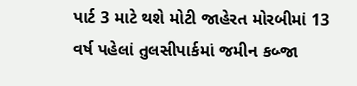પાર્ટ 3 માટે થશે મોટી જાહેરત મોરબીમાં 13 વર્ષ પહેલાં તુલસીપાર્કમાં જમીન કબ્જા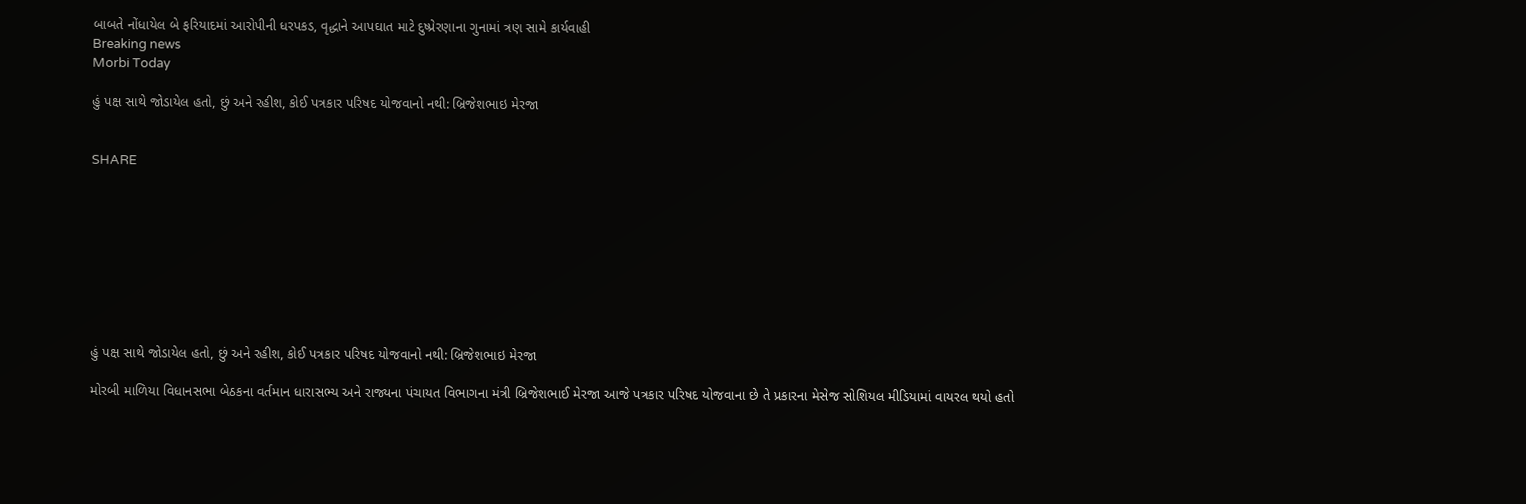બાબતે નોંધાયેલ બે ફરિયાદમાં આરોપીની ધરપકડ, વૃદ્ધાને આપઘાત માટે દુષ્પ્રેરણાના ગુનામાં ત્રણ સામે કાર્યવાહી
Breaking news
Morbi Today

હું પક્ષ સાથે જોડાયેલ હતો, છું અને રહીશ, કોઈ પત્રકાર પરિષદ યોજવાનો નથી: બ્રિજેશભાઇ મેરજા


SHARE









હું પક્ષ સાથે જોડાયેલ હતો, છું અને રહીશ, કોઈ પત્રકાર પરિષદ યોજવાનો નથી: બ્રિજેશભાઇ મેરજા

મોરબી માળિયા વિધાનસભા બેઠકના વર્તમાન ધારાસભ્ય અને રાજ્યના પંચાયત વિભાગના મંત્રી બ્રિજેશભાઈ મેરજા આજે પત્રકાર પરિષદ યોજવાના છે તે પ્રકારના મેસેજ સોશિયલ મીડિયામાં વાયરલ થયો હતો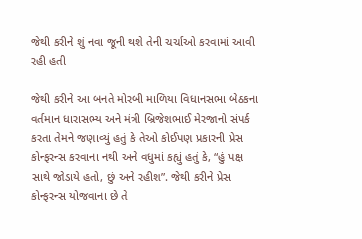જેથી કરીને શું નવા જૂની થશે તેની ચર્ચાઓ કરવામાં આવી રહી હતી

જેથી કરીને આ બનતે મોરબી માળિયા વિધાનસભા બેઠકના વર્તમાન ધારાસભ્ય અને મંત્રી બ્રિજેશભાઈ મેરજાનો સંપર્ક કરતા તેમને જણાવ્યું હતું કે તેઓ કોઈપણ પ્રકારની પ્રેસ કોન્ફરન્સ કરવાના નથી અને વધુમાં કહ્યું હતું કે, “હું પક્ષ સાથે જોડાયે હતો, છું અને રહીશ”. જેથી કરીને પ્રેસ કોન્ફરન્સ યોજવાના છે તે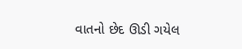વાતનો છેદ ઊડી ગયેલ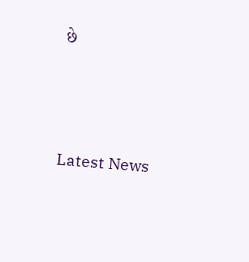છે






Latest News